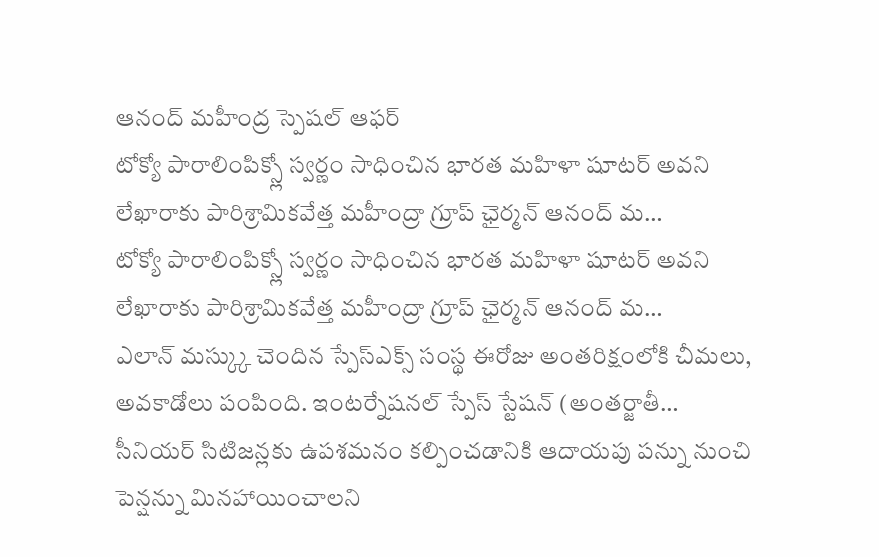ఆనంద్ మహీంద్ర స్పెషల్ ఆఫర్
టోక్యో పారాలింపిక్స్లో స్వర్ణం సాధించిన భారత మహిళా షూటర్ అవని లేఖారాకు పారిశ్రామికవేత్త మహీంద్రా గ్రూప్ ఛైర్మన్ ఆనంద్ మ…
టోక్యో పారాలింపిక్స్లో స్వర్ణం సాధించిన భారత మహిళా షూటర్ అవని లేఖారాకు పారిశ్రామికవేత్త మహీంద్రా గ్రూప్ ఛైర్మన్ ఆనంద్ మ…
ఎలాన్ మస్క్కు చెందిన స్పేస్ఎక్స్ సంస్థ ఈరోజు అంతరిక్షంలోకి చీమలు, అవకాడోలు పంపింది. ఇంటర్నేషనల్ స్పేస్ స్టేషన్ (అంతర్జాతీ…
సీనియర్ సిటిజన్లకు ఉపశమనం కల్పించడానికి ఆదాయపు పన్ను నుంచి పెన్షన్ను మినహాయించాలని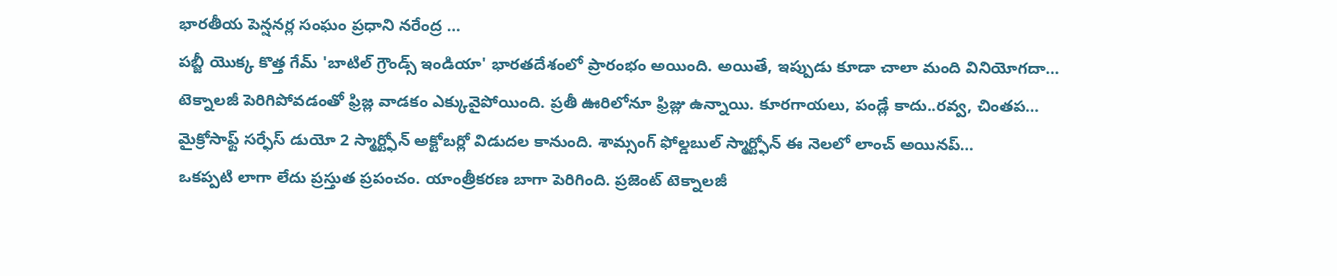భారతీయ పెన్షనర్ల సంఘం ప్రధాని నరేంద్ర …
పబ్జీ యొక్క కొత్త గేమ్ 'బాటిల్ గ్రౌండ్స్ ఇండియా' భారతదేశంలో ప్రారంభం అయింది. అయితే, ఇప్పుడు కూడా చాలా మంది వినియోగదా…
టెక్నాలజీ పెరిగిపోవడంతో ఫ్రిజ్ల వాడకం ఎక్కువైపోయింది. ప్రతీ ఊరిలోనూ ఫ్రిజ్లు ఉన్నాయి. కూరగాయలు, పండ్లే కాదు..రవ్వ, చింతప…
మైక్రోసాఫ్ట్ సర్ఫేస్ డుయో 2 స్మార్ట్ఫోన్ అక్టోబర్లో విడుదల కానుంది. శామ్సంగ్ ఫోల్డబుల్ స్మార్ట్ఫోన్ ఈ నెలలో లాంచ్ అయినప్…
ఒకప్పటి లాగా లేదు ప్రస్తుత ప్రపంచం. యాంత్రీకరణ బాగా పెరిగింది. ప్రజెంట్ టెక్నాలజీ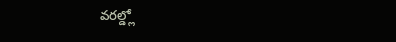వరల్డ్లో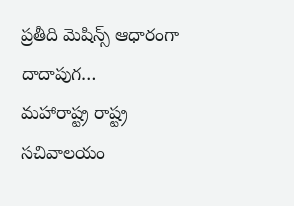ప్రతీది మెషిన్స్ ఆధారంగా దాదాపుగ…
మహారాష్ట్ర రాష్ట్ర సచివాలయం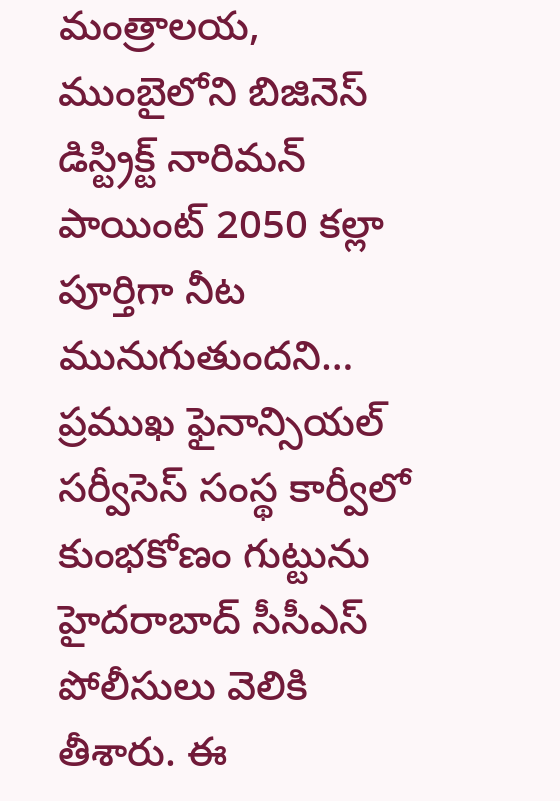మంత్రాలయ, ముంబైలోని బిజినెస్ డిస్ట్రిక్ట్ నారిమన్ పాయింట్ 2050 కల్లా పూర్తిగా నీట మునుగుతుందని…
ప్రముఖ ఫైనాన్సియల్ సర్వీసెస్ సంస్థ కార్వీలో కుంభకోణం గుట్టును హైదరాబాద్ సీసీఎస్ పోలీసులు వెలికి తీశారు. ఈ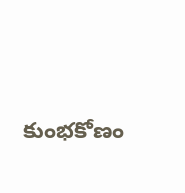కుంభకోణం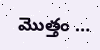మొత్తం …